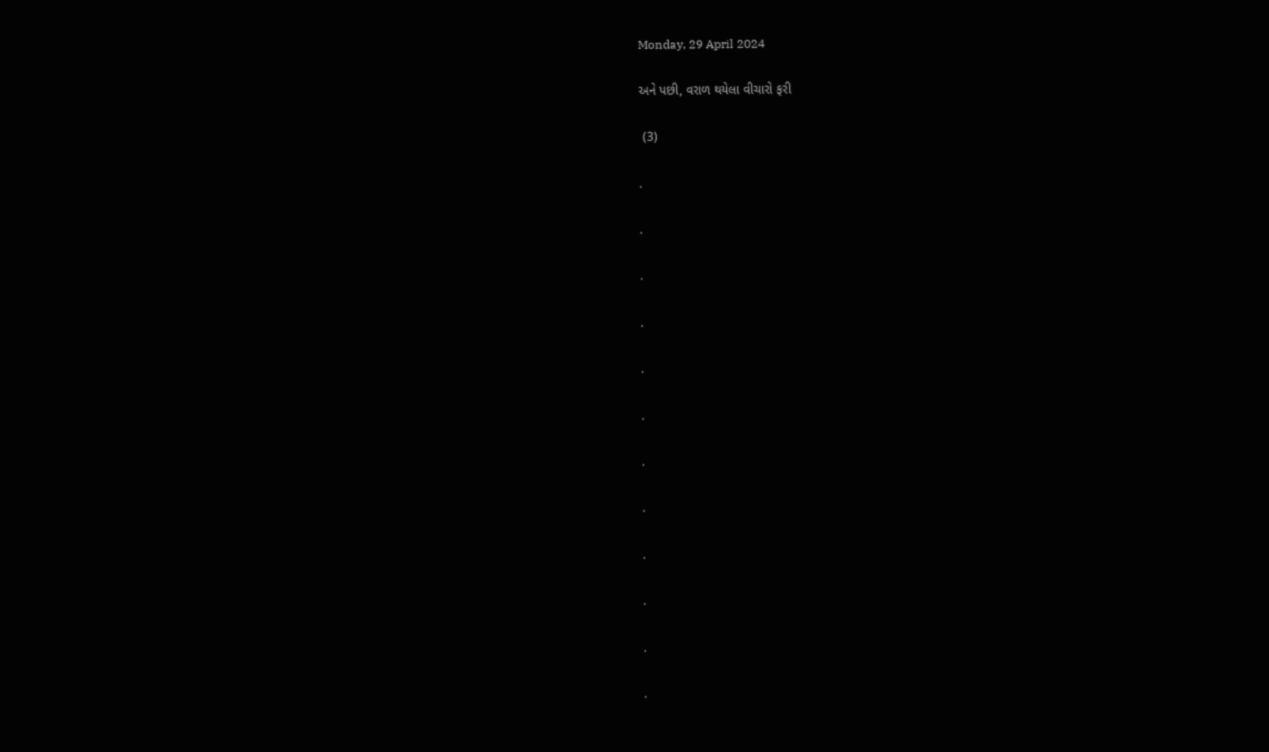Monday, 29 April 2024

અને પછી, વરાળ થયેલા વીચારો ફરી

 (3)

.

.

.

.

.

.

.

.

.

.

.

.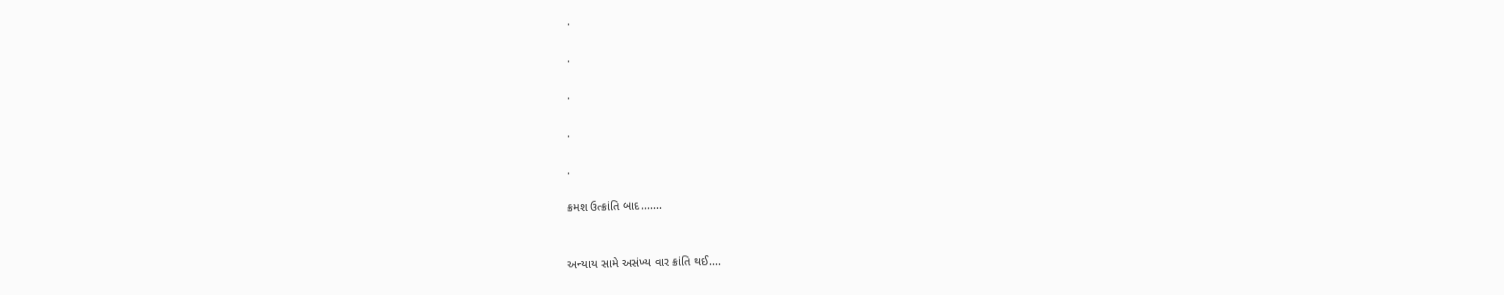.

.

.

.

.

ક્રમશ ઉત્ક્રાંતિ બાદ.......


અન્યાય સામે અસંખ્ય વાર ક્રાંતિ થઈ....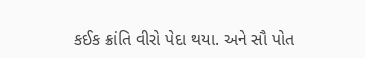કઈક ક્રાંતિ વીરો પેદા થયા. અને સૌ પોત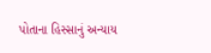પોતાના હિસ્સાનું અન્યાય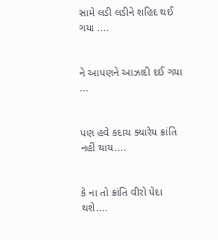સામે લડી લડીને શહિદ થઈ ગયા ....


ને આપણને આઝાદી દઈ ગયા ...


પણ હવે કદાચ ક્યારેય ક્રાંતિ નહીં થાય....


કે ના તો ક્રાંતિ વીરો પેદા થશે....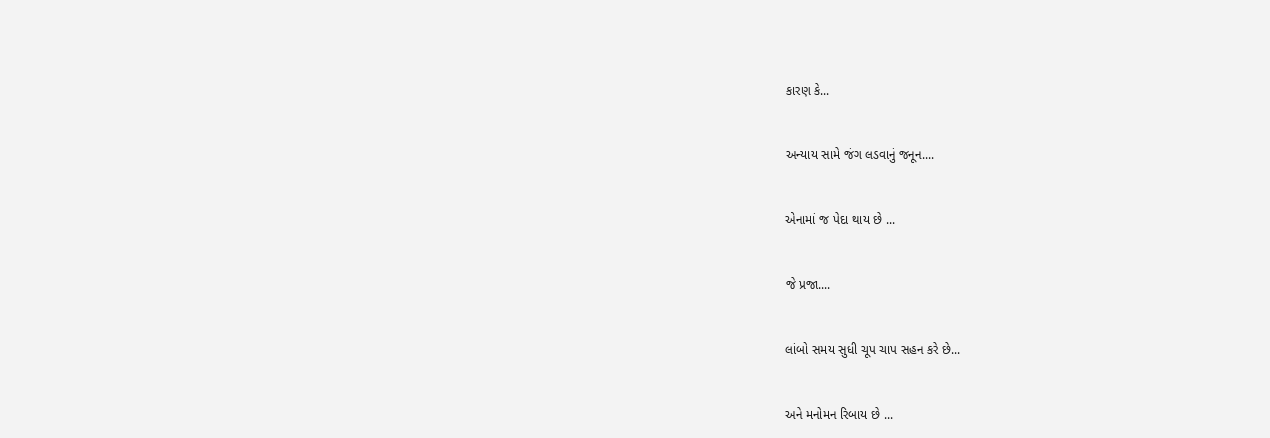કારણ કે...


અન્યાય સામે જંગ લડવાનું જનૂન....


એનામાં જ પેદા થાય છે ...


જે પ્રજા....


લાંબો સમય સુધી ચૂપ ચાપ સહન કરે છે...


અને મનોમન રિબાય છે ...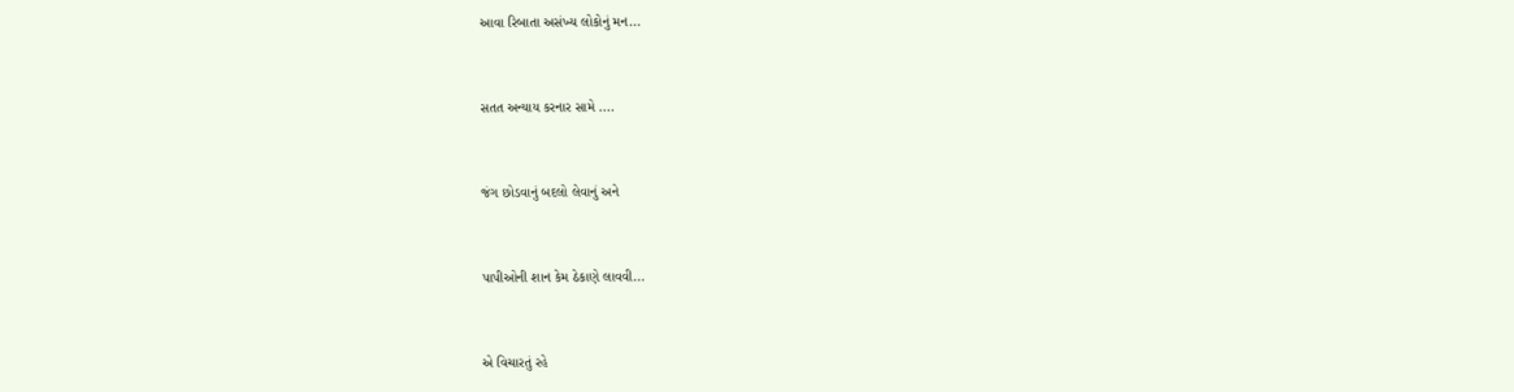આવા રિબાતા અસંખ્ય લોકોનું મન...


સતત અન્યાય કરનાર સામે ....


જંગ છોડવાનું બદલો લેવાનું અને


પાપીઓની શાન કેમ ઠેકાણે લાવવી...


એ વિચારતું રહે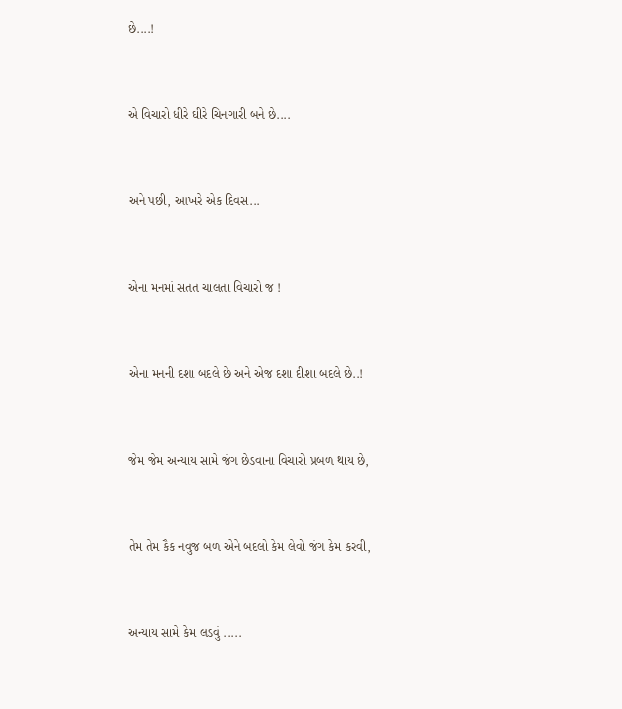છે....!


એ વિચારો ધીરે ઘીરે ચિનગારી બને છે....


અને પછી, આખરે એક દિવસ...


એના મનમાં સતત ચાલતા વિચારો જ !


એના મનની દશા બદલે છે અને એજ દશા દીશા બદલે છે..!


જેમ જેમ અન્યાય સામે જંગ છેડવાના વિચારો પ્રબળ થાય છે,


તેમ તેમ કૈક નવુજ બળ એને બદલો કેમ લેવો જંગ કેમ કરવી,


અન્યાય સામે કેમ લડવું .....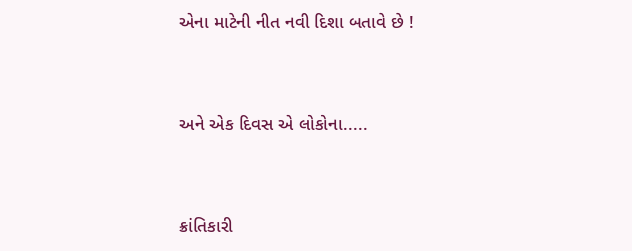એના માટેની નીત નવી દિશા બતાવે છે !


અને એક દિવસ એ લોકોના.....


ક્રાંતિકારી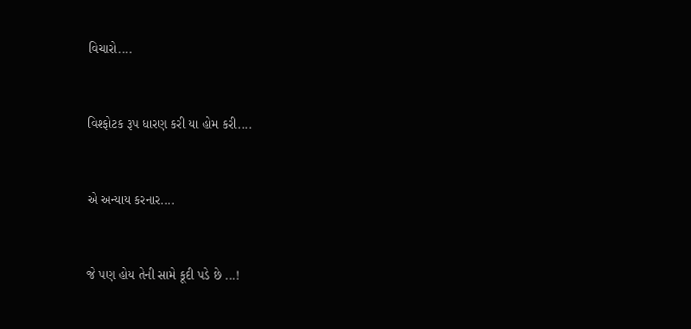વિચારો....


વિશ્ફોટક રૂપ ધારણ કરી યા હોમ કરી....


એ અન્યાય કરનાર....


જે પણ હોય તેની સામે કૂદી પડે છે ...!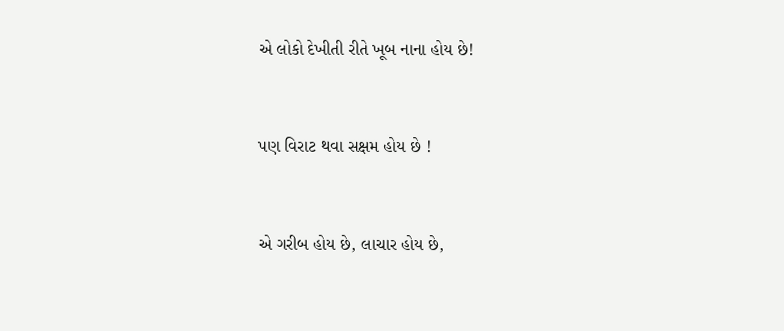એ લોકો દેખીતી રીતે ખૂબ નાના હોય છે!


પણ વિરાટ થવા સક્ષમ હોય છે !


એ ગરીબ હોય છે, લાચાર હોય છે,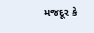મજદૂર કે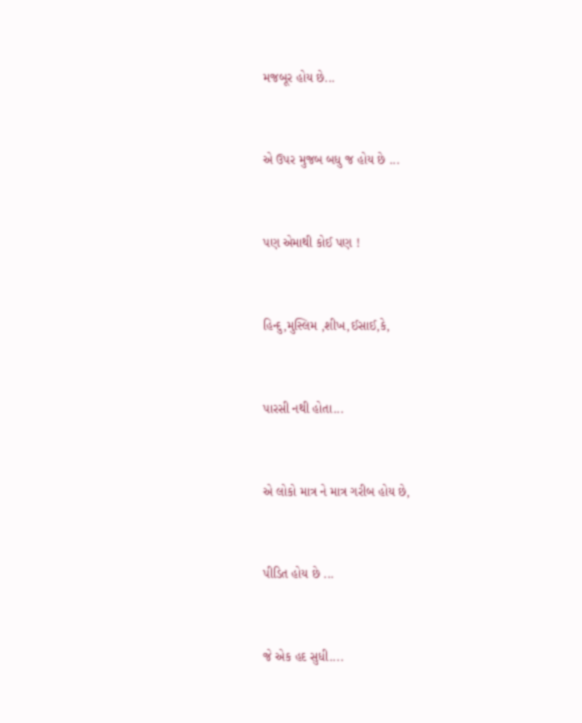મજબૂર હોય છે...


એ ઉપર મુજબ બધુ જ હોય છે ...


પણ એમાથી કોઈ પણ !


હિન્દુ,મુસ્લિમ ,શીખ,ઈસાઈ,કે,


પારસી નથી હોતા...


એ લોકો માત્ર ને માત્ર ગરીબ હોય છે,


પીડિત હોય છે ...


જે એક હદ સુધી....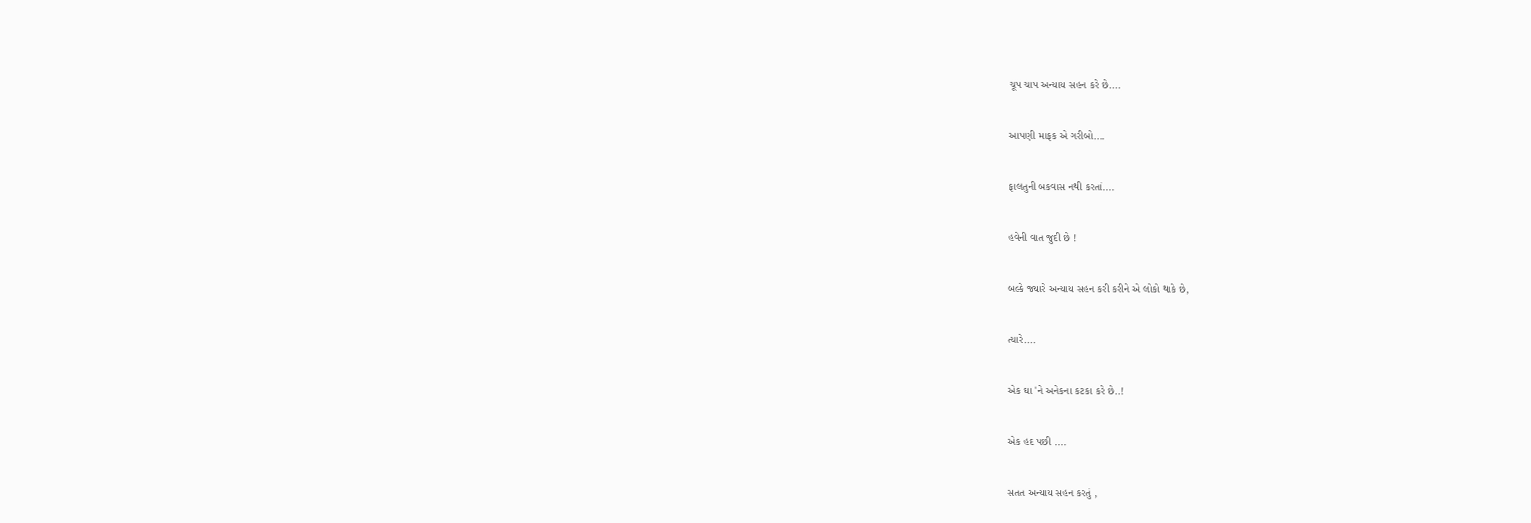ચૂપ ચાપ અન્યાય સહન કરે છે....


આપણી માફક એ ગરીબો....


ફાલતુની બકવાસ નથી કરતાં....


હવેની વાત જુદી છે !


બલ્કે જ્યારે અન્યાય સહન કરી કરીને એ લોકો થાકે છે,


ત્યારે....


એક ઘા 'ને અનેકના કટકા કરે છે..!


એક હદ પછી ....


સતત અન્યાય સહન કરતું ,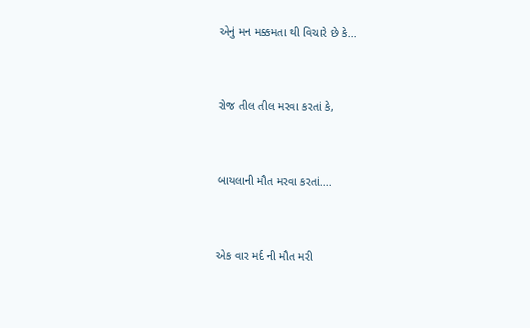એનું મન મક્કમતા થી વિચારે છે કે...


રોજ તીલ તીલ મરવા કરતાં કે,


બાયલાની મૌત મરવા કરતાં....


એક વાર મર્દ ની મૌત મરી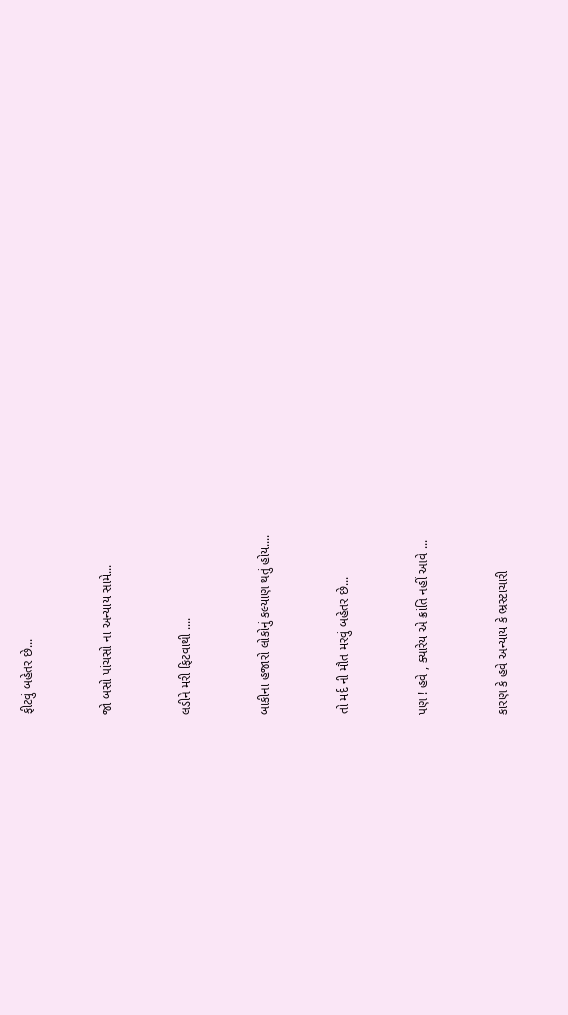ફીટવું બહેતર છે...


જો બસો પાંચસો ના અન્યાય સામે...


લડીને મરી ફિટવાથી ....


બાકીના હજારો લોકોનું કલ્યાણ થતું હોય....


તો મર્દ ની મૌત મરવું બહેતર છે...


પણ ! હવે , ક્યારેય એ ક્રાંતિ નહીં આવે ...


કારણ કે હવે અન્યાય કે ભ્રસ્ટાચારી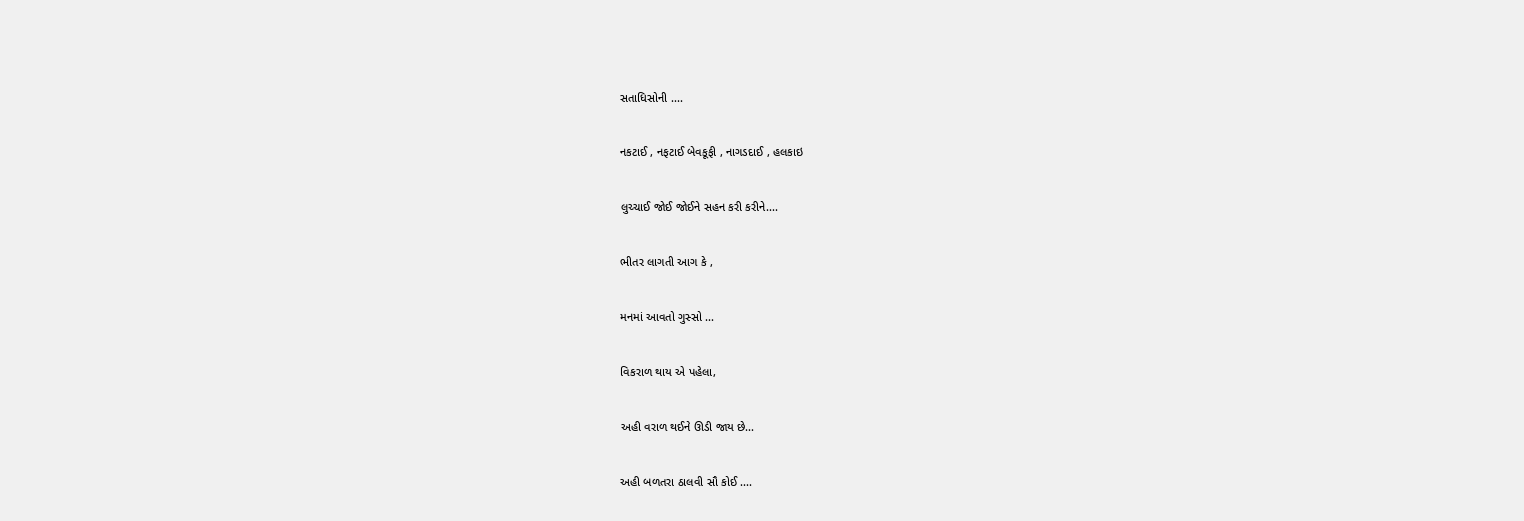સતાધિસોની ....


નકટાઈ , નફટાઈ બેવકૂફી , નાગડદાઈ , હલકાઇ


લુચ્ચાઈ જોઈ જોઈને સહન કરી કરીને....


ભીતર લાગતી આગ કે ,


મનમાં આવતો ગુસ્સો ...


વિકરાળ થાય એ પહેલા,


અહી વરાળ થઈને ઊડી જાય છે...


અહી બળતરા ઠાલવી સૌ કોઈ ....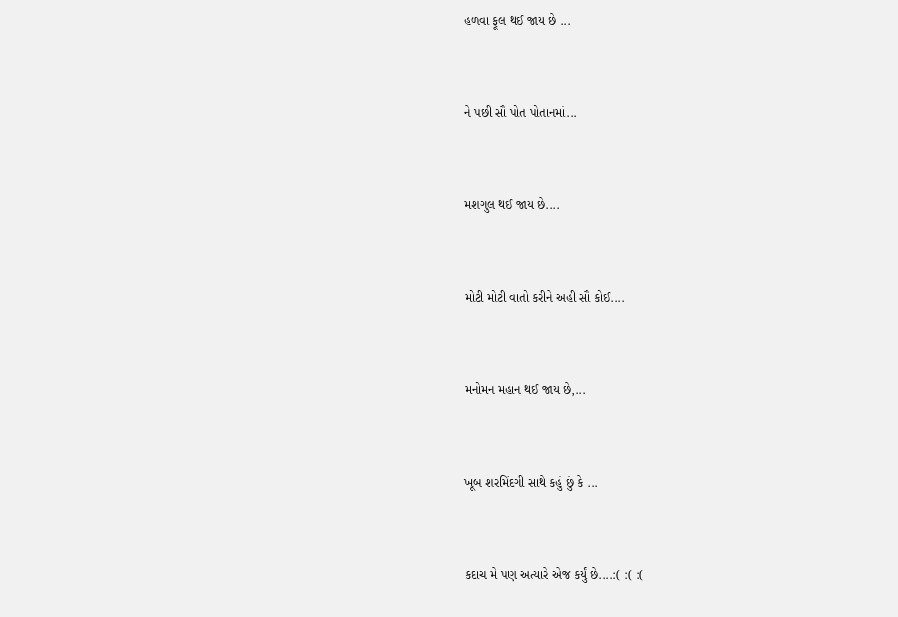હળવા ફૂલ થઈ જાય છે ...


ને પછી સૌ પોત પોતાનમાં...


મશગુલ થઈ જાય છે....


મોટી મોટી વાતો કરીને અહી સૌ કોઈ....


મનોમન મહાન થઈ જાય છે,...


ખૂબ શરમિંદગી સાથે કહું છું કે ...


કદાચ મે પણ અત્યારે એજ કર્યું છે....:( :( :(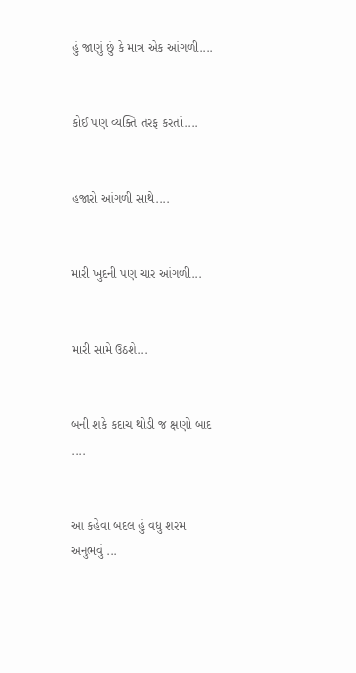હું જાણું છું કે માત્ર એક આંગળી....


કોઈ પણ વ્યક્તિ તરફ કરતાં....


હજારો આંગળી સાથે....


મારી ખુદની પણ ચાર આંગળી...


મારી સામે ઉઠશે...


બની શકે કદાચ થોડી જ ક્ષણો બાદ ....


આ કહેવા બદલ હું વધુ શરમ અનુભવું ...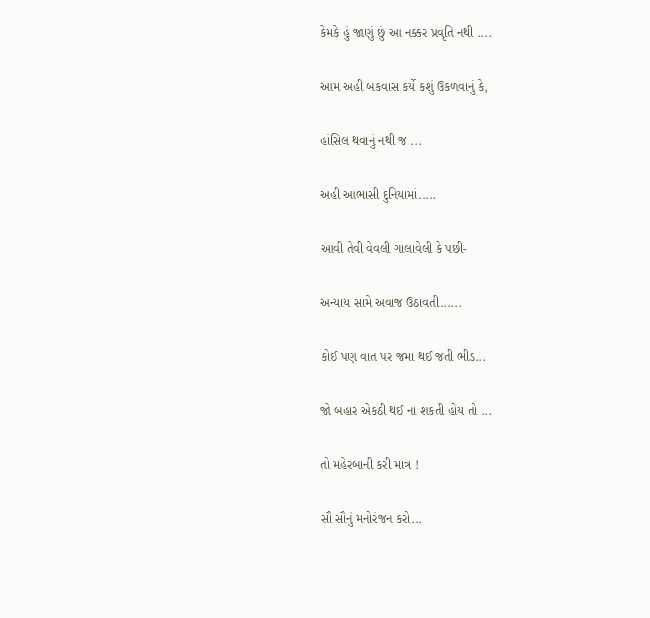કેમકે હું જાણું છું આ નક્કર પ્રવૃતિ નથી ....


આમ અહી બકવાસ કર્યે કશું ઉકળવાનું કે,


હાંસિલ થવાનું નથી જ ...


અહી આભાસી દુનિયામાં.....


આવી તેવી વેવલી ગાલાવેલી કે પછી-


અન્યાય સામે અવાજ ઉઠાવતી......


કોઈ પણ વાત પર જમા થઈ જતી ભીડ...


જો બહાર એકઠી થઈ ના શકતી હોય તો ...


તો મહેરબાની કરી માત્ર !


સૌ સૌનું મનોરંજન કરો...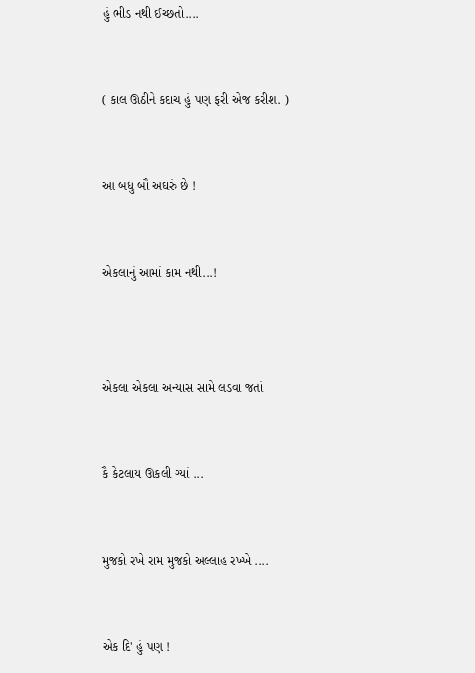હું ભીડ નથી ઈચ્છતો....


( કાલ ઊઠીને કદાચ હું પણ ફરી એજ કરીશ. )


આ બધુ બૌ અઘરું છે !


એકલાનું આમાં કામ નથી...!



એકલા એકલા અન્યાસ સામે લડવા જતાં


કૈ કેટલાય ઊકલી ગ્યાં ...


મુજકો રખે રામ મુજકો અલ્લાહ રખ્ખે ....


એક દિ' હું પણ !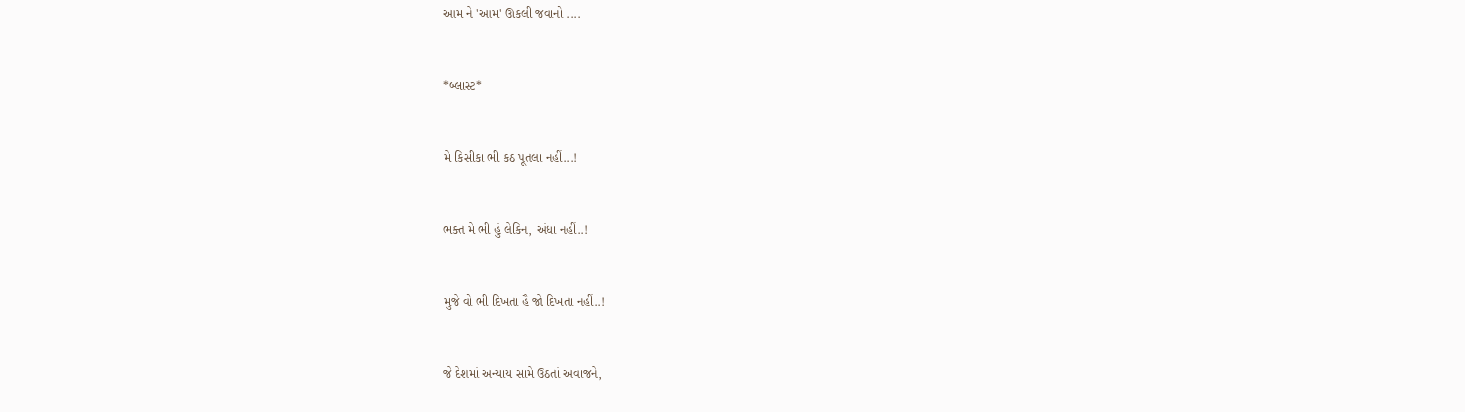આમ ને 'આમ' ઊકલી જવાનો ....


*બ્લાસ્ટ*


મે કિસીકા ભી કઠ પૂતલા નહીં...!


ભક્ત મે ભી હું લેકિન, અંધા નહીં..!


મુજે વો ભી દિખતા હૈ જો દિખતા નહીં..!


જે દેશમાં અન્યાય સામે ઉઠતાં અવાજને,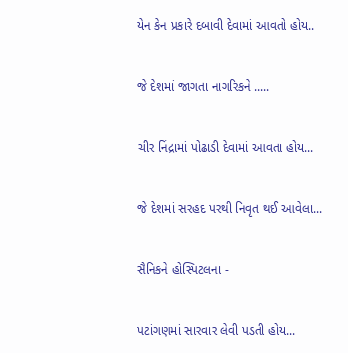યેન કેન પ્રકારે દબાવી દેવામાં આવતો હોય..


જે દેશમાં જાગતા નાગરિકને .....


ચીર નિંદ્રામાં પોઢાડી દેવામાં આવતા હોય...


જે દેશમાં સરહદ પરથી નિવૃત થઈ આવેલા...


સૈનિકને હોસ્પિટલના -


પટાંગણમાં સારવાર લેવી પડતી હોય...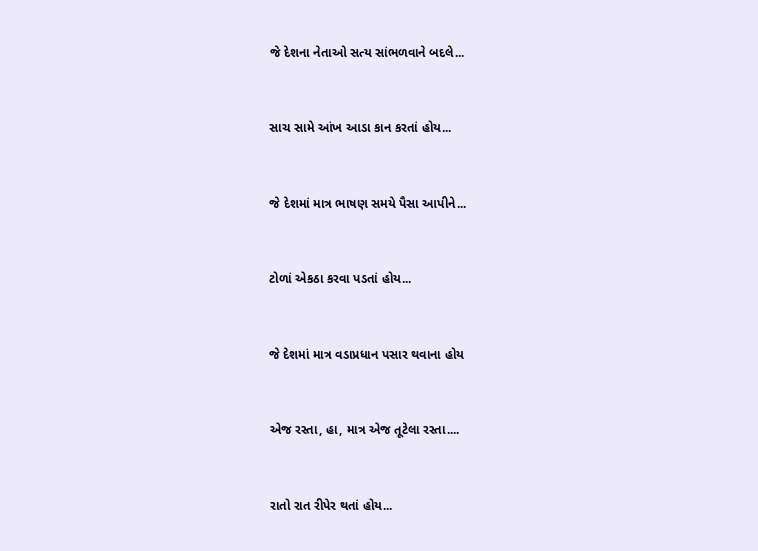જે દેશના નેતાઓ સત્ય સાંભળવાને બદલે...


સાચ સામે આંખ આડા કાન કરતાં હોય...


જે દેશમાં માત્ર ભાષણ સમયે પૈસા આપીને...


ટોળાં એકઠા કરવા પડતાં હોય...


જે દેશમાં માત્ર વડાપ્રધાન પસાર થવાના હોય


એજ રસ્તા, હા, માત્ર એજ તૂટેલા રસ્તા....


રાતો રાત રીપેર થતાં હોય...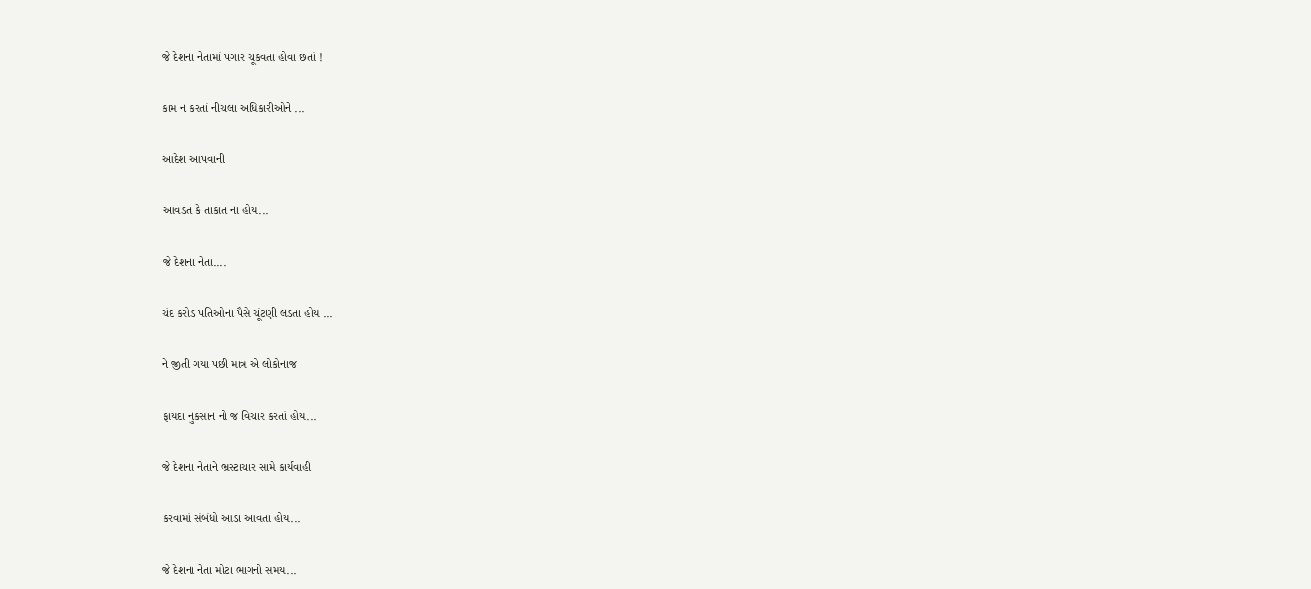જે દેશના નેતામાં પગાર ચૂકવતા હોવા છતાં !


કામ ન કરતાં નીચલા અધિકારીઓને ...


આદેશ આપવાની


આવડત કે તાકાત ના હોય...


જે દેશના નેતા....


ચંદ કરોડ પતિઓના પૈસે ચૂંટણી લડતા હોય ...


ને જીતી ગયા પછી માત્ર એ લોકોનાજ


ફાયદા નુકસાન નો જ વિચાર કરતાં હોય...


જે દેશના નેતાને ભ્રસ્ટાચાર સામે કાર્યવાહી


કરવામાં સંબંધો આડા આવતા હોય...


જે દેશના નેતા મોટા ભાગનો સમય...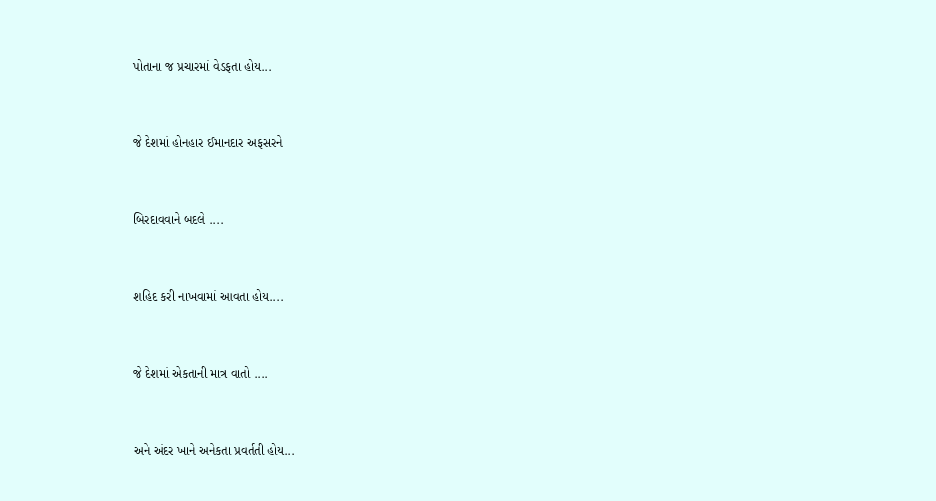પોતાના જ પ્રચારમાં વેડફતા હોય...


જે દેશમાં હોનહાર ઈમાનદાર અફસરને


બિરદાવવાને બદલે ....


શહિદ કરી નાખવામાં આવતા હોય....


જે દેશમાં એકતાની માત્ર વાતો ....


અને અંદર ખાને અનેકતા પ્રવર્તતી હોય...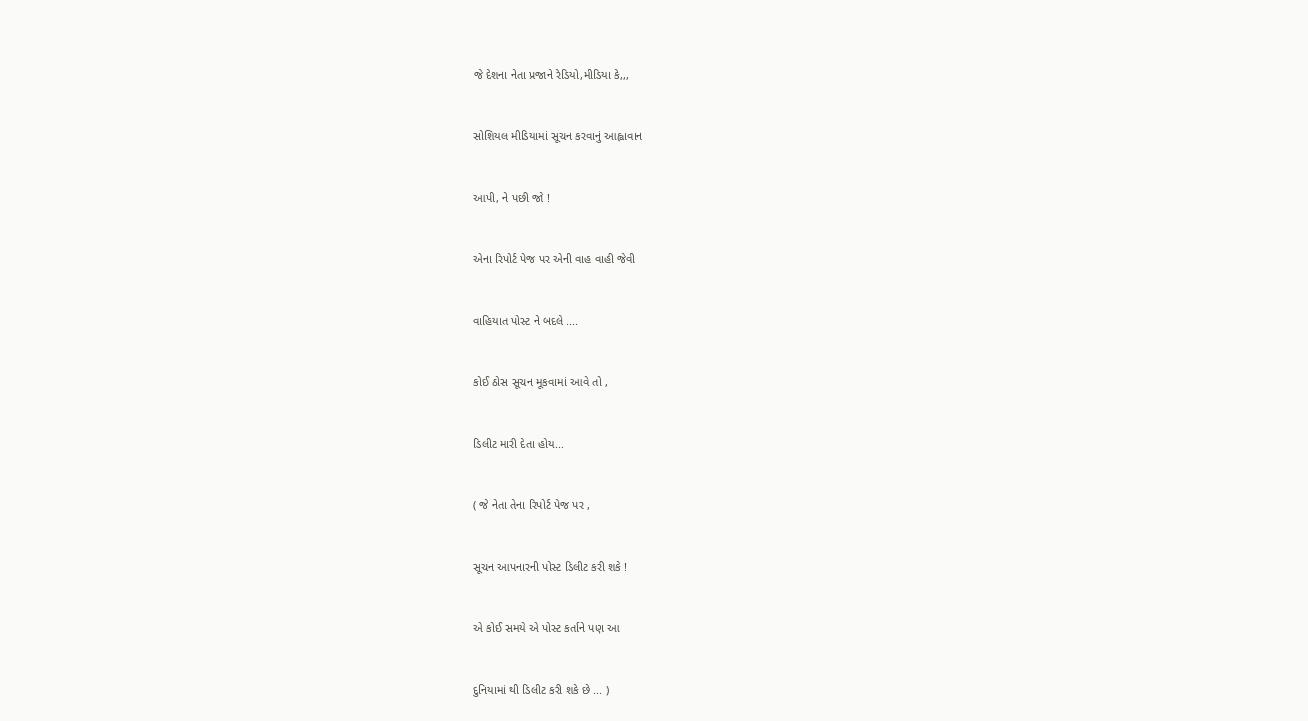જે દેશના નેતા પ્રજાને રેડિયો,મીડિયા કે,,,


સોશિયલ મીડિયામાં સૂચન કરવાનું આહ્વાવાન


આપી, ને પછી જો !


એના રિપોર્ટ પેજ પર એની વાહ વાહી જેવી


વાહિયાત પોસ્ટ ને બદલે ....


કોઈ ઠોસ સૂચન મૂકવામાં આવે તો ,


ડિલીટ મારી દેતા હોય...


( જે નેતા તેના રિપોર્ટ પેજ પર ,


સૂચન આપનારની પોસ્ટ ડિલીટ કરી શકે !


એ કોઈ સમયે એ પોસ્ટ કર્તાને પણ આ


દુનિયામાં થી ડિલીટ કરી શકે છે ... )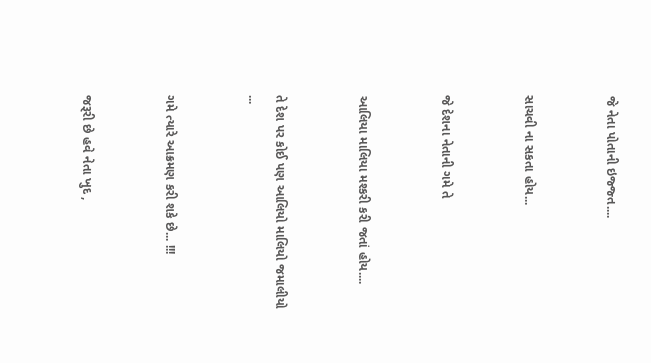જે નેતા પોતાની ઇજ્જ્ત....


સાચવી ના સકતા હોય...


જે દેશના નેતાની ગમે તે


આલિયા માલિયા મશ્કરી કરી જતાં હોય....


તે દેશ પર કોઈ પણ આલિયો માલિયો જમાલીયો ...


ગમે ત્યારે આક્રમણ કરી શકે છે... !!!


જરૂરી છે હવે નેતા ખુદ ,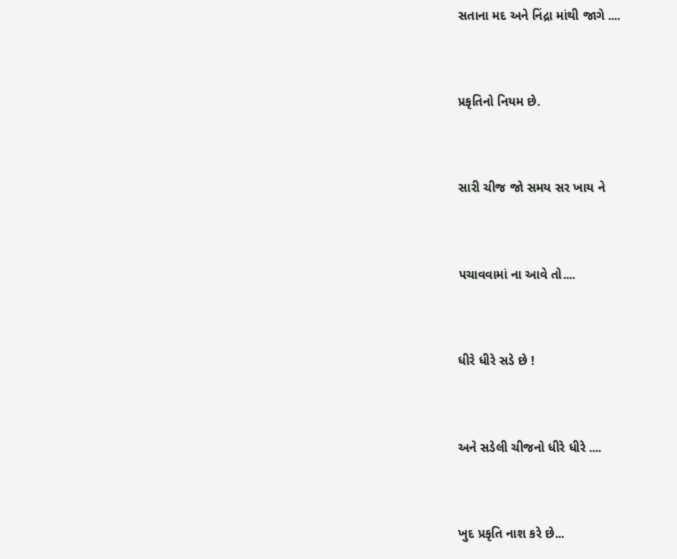સતાના મદ અને નિંદ્રા માંથી જાગે ....


પ્રકૃતિનો નિયમ છે.


સારી ચીજ જો સમય સર ખાય ને


પચાવવામાં ના આવે તો....


ધીરે ધીરે સડે છે !


અને સડેલી ચીજનો ધીરે ધીરે ....


ખુદ પ્રકૃતિ નાશ કરે છે...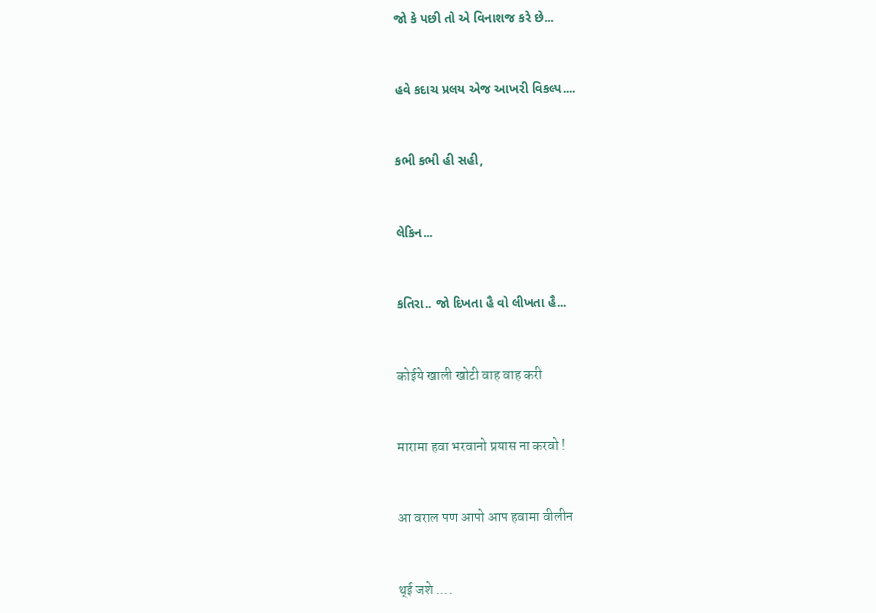જો કે પછી તો એ વિનાશજ કરે છે...


હવે કદાચ પ્રલય એજ આખરી વિકલ્પ....


કભી કભી હી સહી,


લેકિન...


કતિરા.. જો દિખતા હૈ વો લીખતા હૈ...


कोईये खाली खोटी वाह वाह करी


मारामा हवा भरवानो प्रयास ना करवो !


आ वराल पण आपो आप हवामा वीलीन


थ्ई जशे ....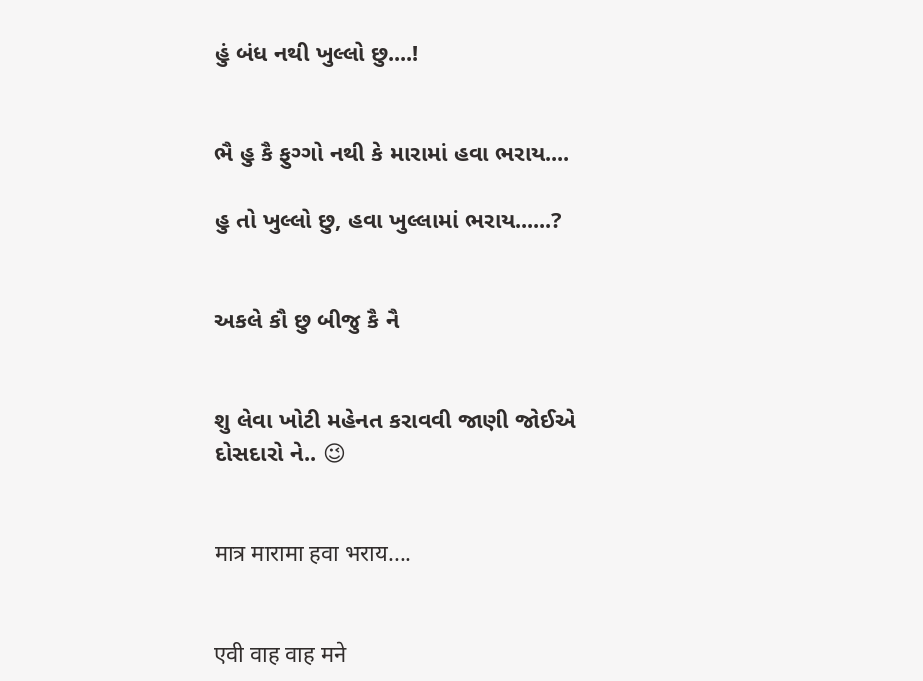હું બંધ નથી ખુલ્લો છુ....!


ભૈ હુ કૈ ફુગ્ગો નથી કે મારામાં હવા ભરાય....

હુ તો ખુલ્લો છુ, હવા ખુલ્લામાં ભરાય......?


અકલે કૌ છુ બીજુ કૈ નૈ


શુ લેવા ખોટી મહેનત કરાવવી જાણી જોઈએ દોસદારો ને.. 😉


मात्र मारामा हवा भराय....


एवी वाह वाह मने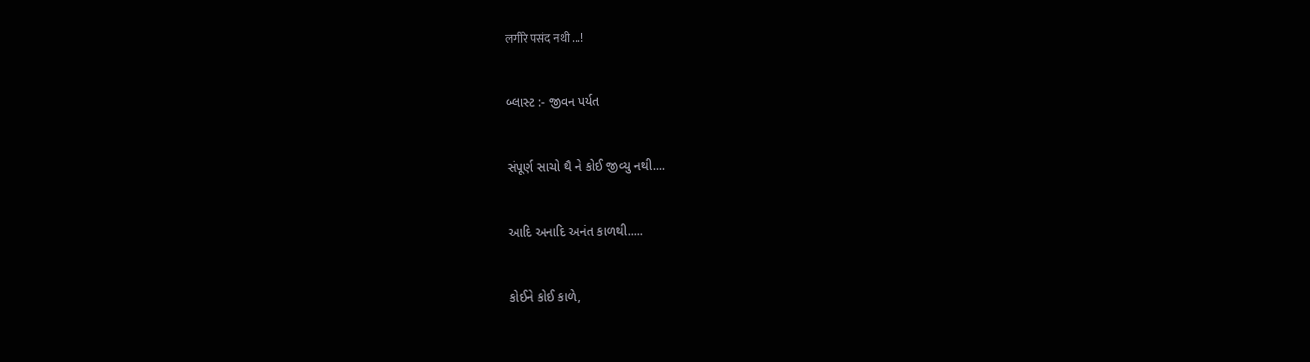लगीरे पसंद नथी ...!


બ્લાસ્ટ :- જીવન પર્યત


સંપૂર્ણ સાચો થૈ ને કોઈ જીવ્યુ નથી....


આદિ અનાદિ અનંત કાળથી.....


કોઈને કોઈ કાળે,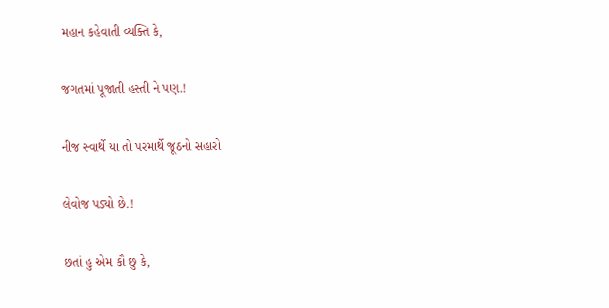મહાન કહેવાતી વ્યક્તિ કે,


જગતમાં પૂજાતી હસ્તી ને પણ.!


નીજ સ્વાર્થે યા તો પરમાર્થે જૂઠનો સહારો


લેવોજ પડ્યો છે.!


છતાં હુ એમ કૌ છુ કે,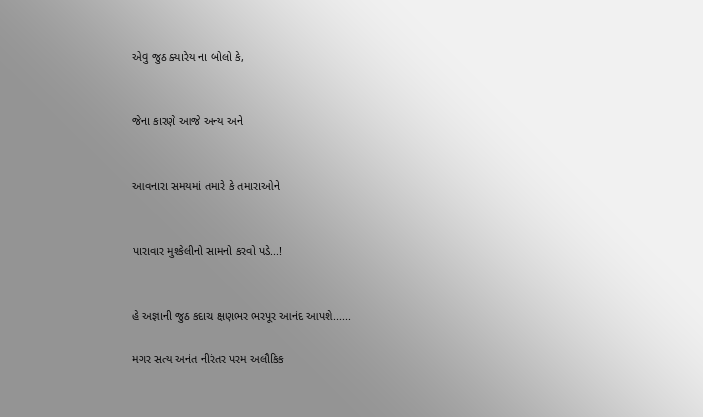એવુ જુઠ ક્યારેય ના બોલો કે,


જેના કારણે આજે અન્ય અને


આવનારા સમયમાં તમારે કે તમારાઓને


પારાવાર મુશ્કેલીનો સામનો કરવો પડે...!


હે અજ્ઞાની જુઠ કદાચ ક્ષણભર ભરપૂર આનંદ આપશે......

મગર સત્ય અનંત નીરંતર પરમ અલૌકિક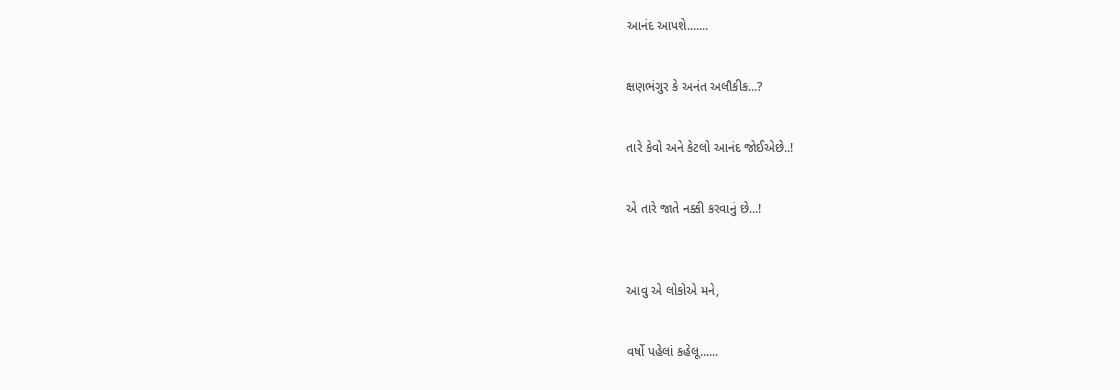આનંદ આપશે.......


ક્ષણભંગુર કે અનંત અલૌકીક...?


તારે કેવો અને કેટલો આનંદ જોઈએછે..!


એ તારે જાતે નક્કી કરવાનું છે...!



આવુ એ લોકોએ મને,


વર્ષો પહેલાં કહેલૂ......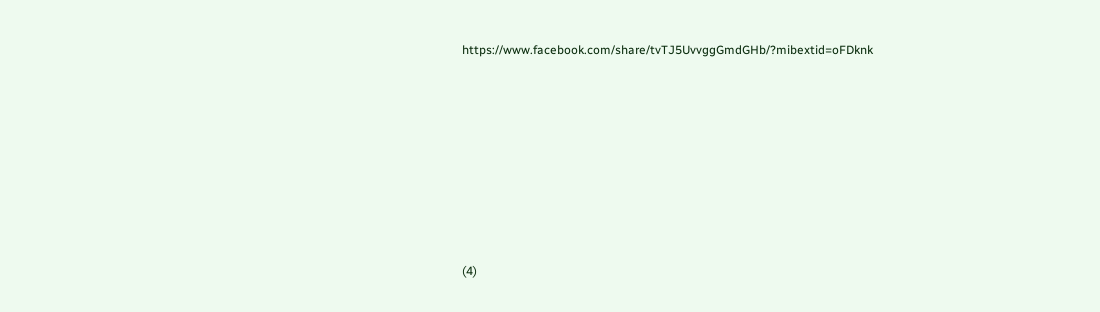https://www.facebook.com/share/tvTJ5UvvggGmdGHb/?mibextid=oFDknk









(4)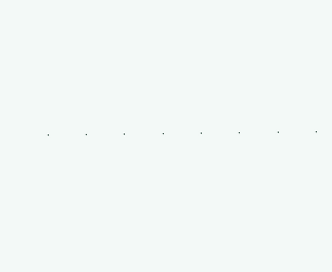.

.

.

.

.

.

.

.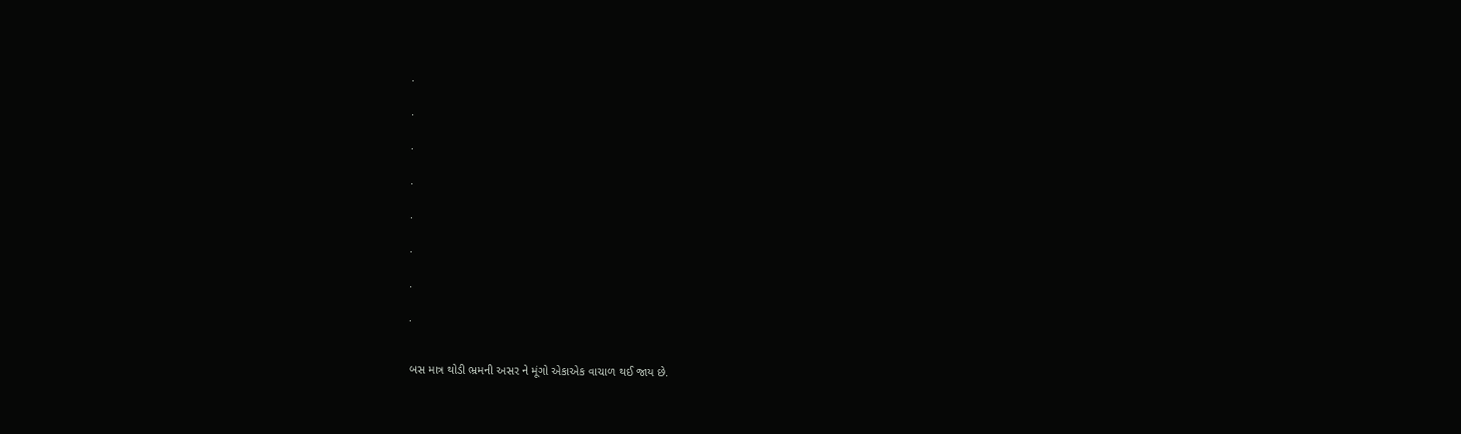.

.

.

.

.

.

.

.


બસ માત્ર થોડી ભ્રમની અસર ને મૂંગો એકાએક વાચાળ થઈ જાય છે.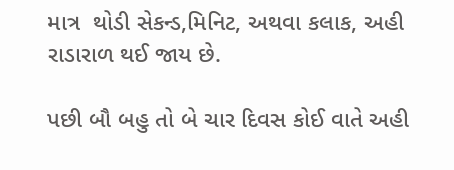માત્ર  થોડી સેકન્ડ,મિનિટ, અથવા કલાક, અહી રાડારાળ થઈ જાય છે.

પછી બૌ બહુ તો બે ચાર દિવસ કોઈ વાતે અહી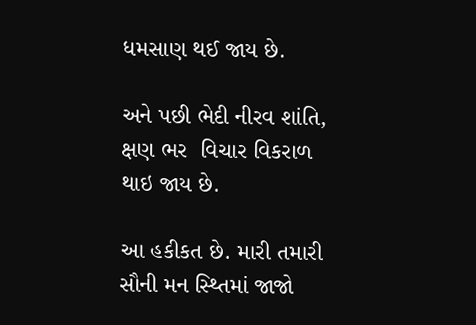ધમસાણ થઈ જાય છે.

અને પછી ભેદી નીરવ શાંતિ, ક્ષણ ભર  વિચાર વિકરાળ થાઇ જાય છે.

આ હકીકત છે. મારી તમારી સૌની મન સ્થ્તિમાં જાજો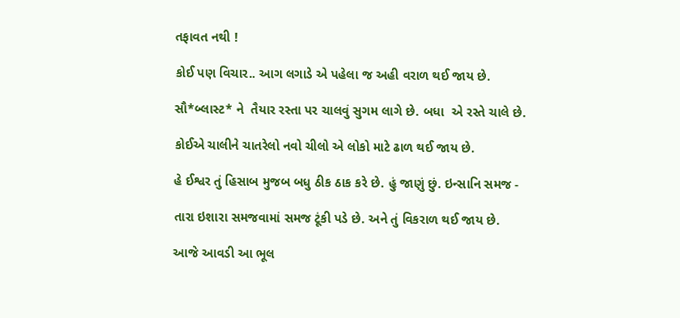તફાવત નથી !

કોઈ પણ વિચાર.. આગ લગાડે એ પહેલા જ અહી વરાળ થઈ જાય છે.

સૌ*બ્લાસ્ટ* ને  તૈયાર રસ્તા પર ચાલવું સુગમ લાગે છે. બધા  એ રસ્તે ચાલે છે.

કોઈએ ચાલીને ચાતરેલો નવો ચીલો એ લોકો માટે ઢાળ થઈ જાય છે.

હે ઈશ્વર તું હિસાબ મુજબ બધુ ઠીક ઠાક કરે છે. હું જાણું છું. ઇન્સાનિ સમજ -

તારા ઇશારા સમજવામાં સમજ ટૂંકી પડે છે. અને તું વિકરાળ થઈ જાય છે.

આજે આવડી આ ભૂલ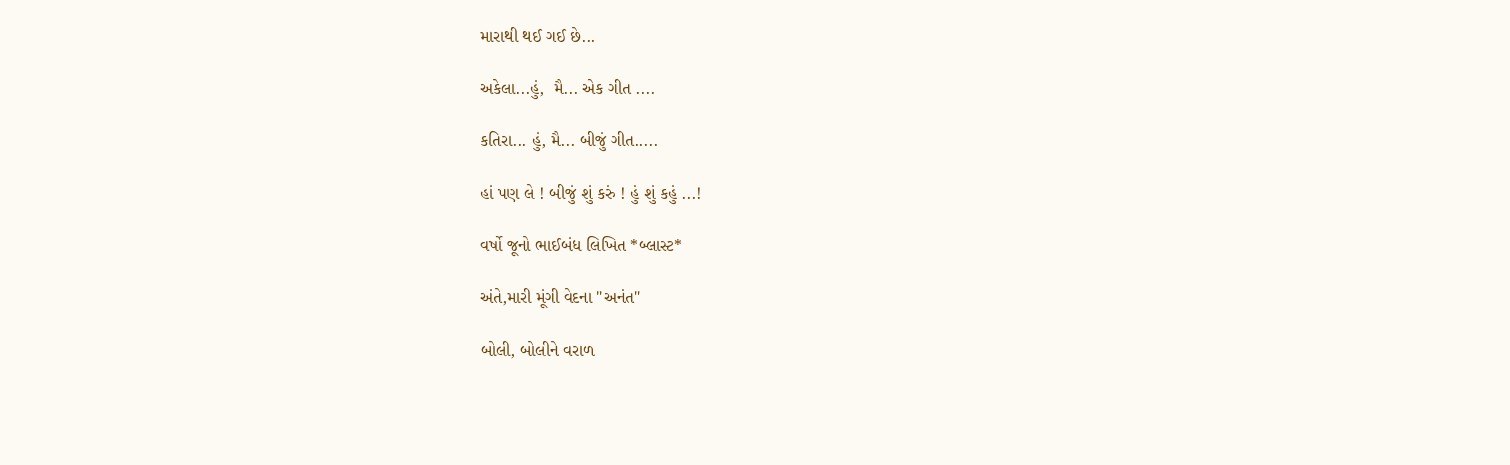મારાથી થઈ ગઈ છે...

અકેલા...હું,  મૈ... એક ગીત ....

કતિરા... હું, મૈ... બીજું ગીત.....

હાં પણ લે ! બીજું શું કરું ! હું શું કહું ...!

વર્ષો જૂનો ભાઈબંધ લિખિત *બ્લાસ્ટ*

અંતે,મારી મૂંગી વેદના "અનંત"

બોલી, બોલીને વરાળ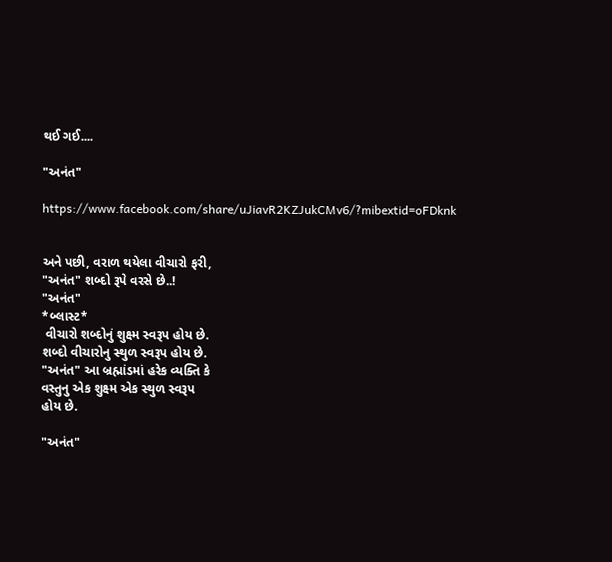થઈ ગઈ....

"અનંત"

https://www.facebook.com/share/uJiavR2KZJukCMv6/?mibextid=oFDknk


અને પછી, વરાળ થયેલા વીચારો ફરી,
"અનંત" શબ્દો રૂપે વરસે છે..!
"અનંત"
*બ્લાસ્ટ*
 વીચારો શબ્દોનું શુક્ષ્મ સ્વરૂપ હોય છે.
શબ્દો વીચારોનુ સ્થુળ સ્વરૂપ હોય છે.
"અનંત" આ બ્રહ્માંડમાં હરેક વ્યક્તિ કે
વસ્તુનુ એક શુક્ષ્મ એક સ્થુળ સ્વરૂપ
હોય છે.

"અનંત"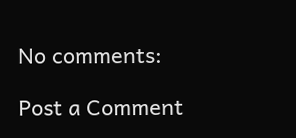No comments:

Post a Comment